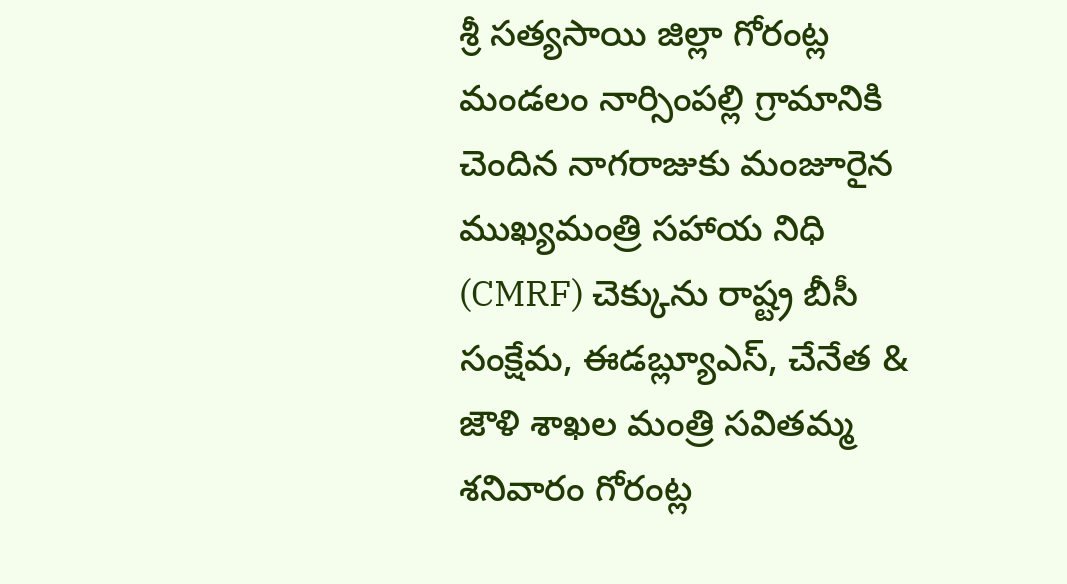శ్రీ సత్యసాయి జిల్లా గోరంట్ల మండలం నార్సింపల్లి గ్రామానికి చెందిన నాగరాజుకు మంజూరైన ముఖ్యమంత్రి సహాయ నిధి (CMRF) చెక్కును రాష్ట్ర బీసీ సంక్షేమ, ఈడబ్ల్యూఎస్, చేనేత & జౌళి శాఖల మంత్రి సవితమ్మ శనివారం గోరంట్ల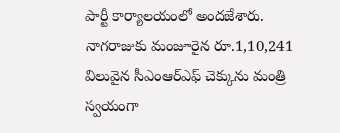పార్టీ కార్యాలయంలో అందజేశారు.
నాగరాజుకు మంజూరైన రూ.1,10,241 విలువైన సీఎంఆర్ఎఫ్ చెక్కును మంత్రి స్వయంగా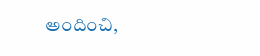అందించి,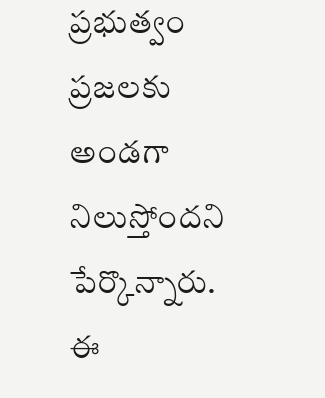ప్రభుత్వం ప్రజలకు అండగా నిలుస్తోందని పేర్కొన్నారు.
ఈ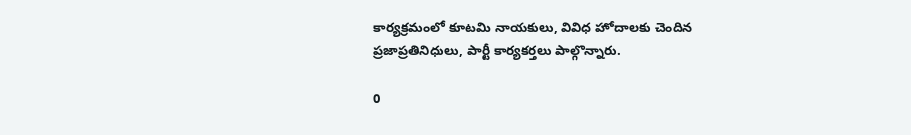కార్యక్రమంలో కూటమి నాయకులు, వివిధ హోదాలకు చెందిన ప్రజాప్రతినిధులు, పార్టీ కార్యకర్తలు పాల్గొన్నారు.

0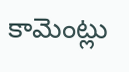కామెంట్లు